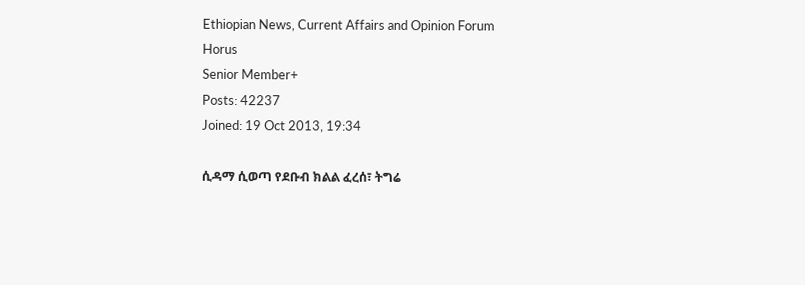Ethiopian News, Current Affairs and Opinion Forum
Horus
Senior Member+
Posts: 42237
Joined: 19 Oct 2013, 19:34

ሲዳማ ሲወጣ የደቡብ ክልል ፈረሰ፣ ትግሬ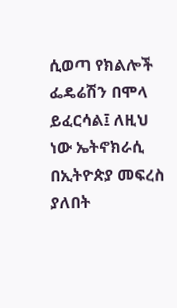ሲወጣ የክልሎች ፌዴሬሽን በሞላ ይፈርሳል፤ ለዚህ ነው ኤትኖክራሲ በኢትዮጵያ መፍረስ ያለበት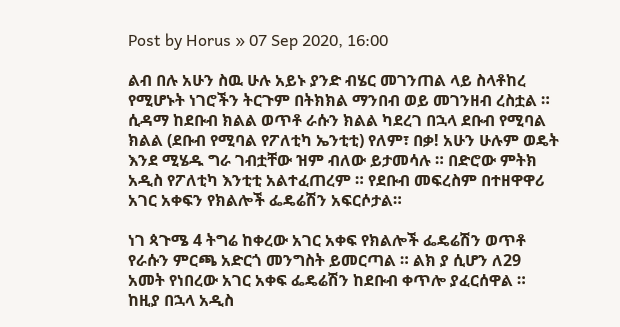Post by Horus » 07 Sep 2020, 16:00

ልብ በሉ አሁን ስዉ ሁሉ አይኑ ያንድ ብሄር መገንጠል ላይ ስላቶከረ የሚሆኑት ነገሮችን ትርጉም በትክክል ማንበብ ወይ መገንዘብ ረስቷል ። ሲዳማ ከደቡብ ክልል ወጥቶ ራሱን ክልል ካደረገ በኋላ ደቡብ የሚባል ክልል (ደቡብ የሚባል የፖለቲካ ኤንቲቲ) የለም፣ በቃ! አሁን ሁሉም ወዴት እንደ ሚሄዱ ግራ ገብቷቸው ዝም ብለው ይታመሳሉ ። በድሮው ምትክ አዲስ የፖለቲካ እንቲቲ አልተፈጠረም ። የደቡብ መፍረስም በተዘዋዋሪ አገር አቀፍን የክልሎች ፌዴሬሽን አፍርሶታል።

ነገ ጳጉሜ 4 ትግሬ ከቀረው አገር አቀፍ የክልሎች ፌዴሬሽን ወጥቶ የራሱን ምርጫ አድርጎ መንግስት ይመርጣል ። ልክ ያ ሲሆን ለ29 አመት የነበረው አገር አቀፍ ፌዴሬሽን ከደቡብ ቀጥሎ ያፈርሰዋል ። ከዚያ በኋላ አዲስ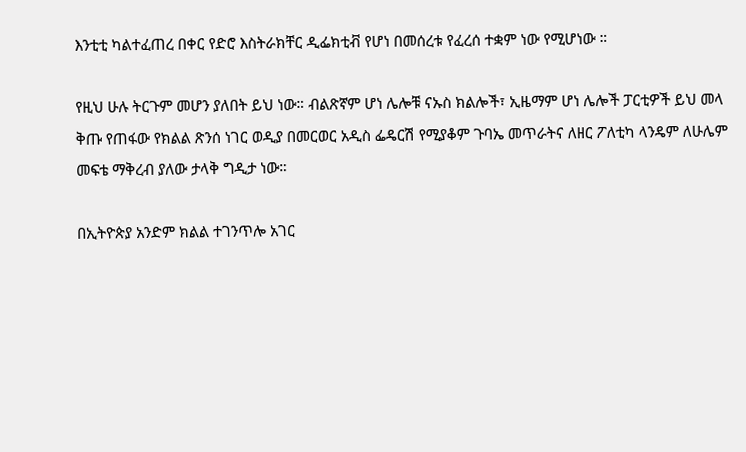እንቲቲ ካልተፈጠረ በቀር የድሮ እስትራክቸር ዲፌክቲቭ የሆነ በመሰረቱ የፈረሰ ተቋም ነው የሚሆነው ።

የዚህ ሁሉ ትርጉም መሆን ያለበት ይህ ነው። ብልጽኛም ሆነ ሌሎቹ ናኡስ ክልሎች፣ ኢዜማም ሆነ ሌሎች ፓርቲዎች ይህ መላ ቅጡ የጠፋው የክልል ጽንሰ ነገር ወዲያ በመርወር አዲስ ፌዴርሽ የሚያቆም ጉባኤ መጥራትና ለዘር ፖለቲካ ላንዴም ለሁሌም መፍቴ ማቅረብ ያለው ታላቅ ግዲታ ነው።

በኢትዮጵያ አንድም ክልል ተገንጥሎ አገር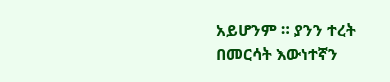አይሆንም ። ያንን ተረት በመርሳት እውነተኛን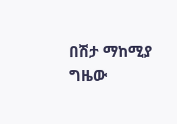በሽታ ማከሚያ ግዜው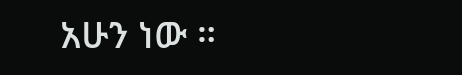አሁን ነው ።